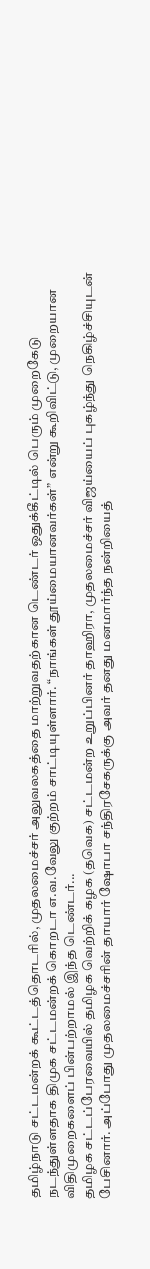தமிழ்நாடு சட்டமன்றக் கூட்டத்தொடரில், முதலமைச்சர் அலுவலகத்தை மாற்றுவதற்கான டெண்டர் ஒதுக்கீட்டில் பெரும் முறைகேடு நடந்துள்ளதாக திமுக சட்டமன்றக் கொறடா எ.வ.வேலு குற்றம் சாட்டியுள்ளார். “நாங்கள் தூய்மையானவர்கள்” என்று கூறிவிட்டு, முறையான விதிமுறைகளைப் பின்பற்றாமல் இந்த டெண்டர்...
தமிழக சட்டப்பேரவையில் தமிழக வெற்றிக் கழக (தவெக) சட்டமன்ற உறுப்பினர் தாஹிரா, முதலமைச்சர் விஜய்யைப் புகழ்ந்து நெகிழ்ச்சியுடன் பேசினார். அப்போது முதலமைச்சரின் தாயார் ஷோபா சந்திரசேகருக்கு அவர் தனது மனமார்ந்த நன்றியைத்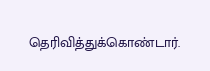தெரிவித்துக்கொண்டார்.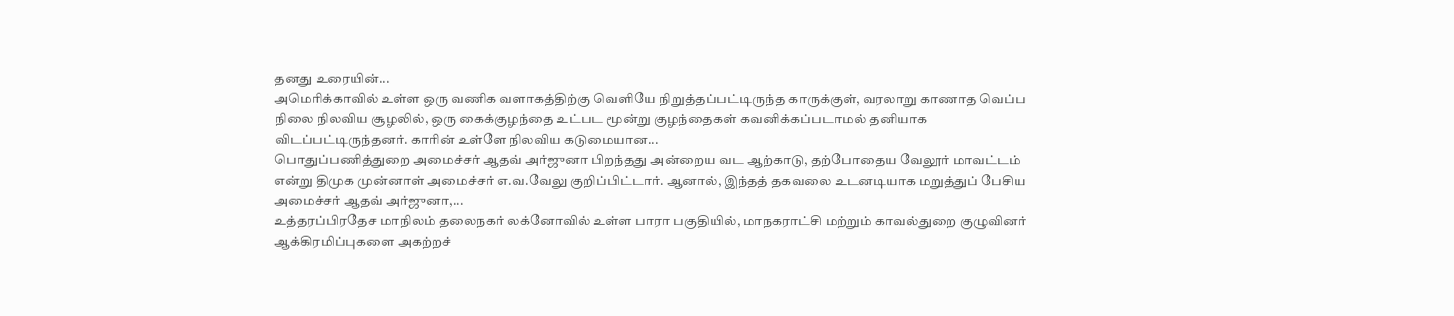தனது உரையின்...
அமெரிக்காவில் உள்ள ஒரு வணிக வளாகத்திற்கு வெளியே நிறுத்தப்பட்டிருந்த காருக்குள், வரலாறு காணாத வெப்ப நிலை நிலவிய சூழலில், ஒரு கைக்குழந்தை உட்பட மூன்று குழந்தைகள் கவனிக்கப்படாமல் தனியாக விடப்பட்டிருந்தனர். காரின் உள்ளே நிலவிய கடுமையான...
பொதுப்பணித்துறை அமைச்சர் ஆதவ் அர்ஜுனா பிறந்தது அன்றைய வட ஆற்காடு, தற்போதைய வேலூர் மாவட்டம் என்று திமுக முன்னாள் அமைச்சர் எ.வ.வேலு குறிப்பிட்டார். ஆனால், இந்தத் தகவலை உடனடியாக மறுத்துப் பேசிய அமைச்சர் ஆதவ் அர்ஜுனா,...
உத்தரப்பிரதேச மாநிலம் தலைநகர் லக்னோவில் உள்ள பாரா பகுதியில், மாநகராட்சி மற்றும் காவல்துறை குழுவினர் ஆக்கிரமிப்புகளை அகற்றச்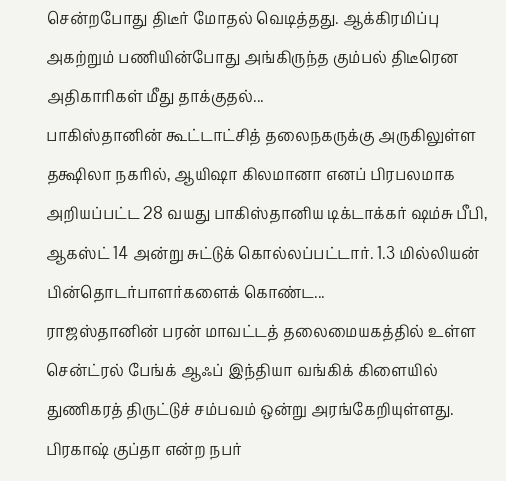சென்றபோது திடீர் மோதல் வெடித்தது. ஆக்கிரமிப்பு அகற்றும் பணியின்போது அங்கிருந்த கும்பல் திடீரென அதிகாரிகள் மீது தாக்குதல்...
பாகிஸ்தானின் கூட்டாட்சித் தலைநகருக்கு அருகிலுள்ள தக்ஷிலா நகரில், ஆயிஷா கிலமானா எனப் பிரபலமாக அறியப்பட்ட 28 வயது பாகிஸ்தானிய டிக்டாக்கர் ஷம்சு பீபி, ஆகஸ்ட் 14 அன்று சுட்டுக் கொல்லப்பட்டார். 1.3 மில்லியன் பின்தொடர்பாளர்களைக் கொண்ட...
ராஜஸ்தானின் பரன் மாவட்டத் தலைமையகத்தில் உள்ள சென்ட்ரல் பேங்க் ஆஃப் இந்தியா வங்கிக் கிளையில் துணிகரத் திருட்டுச் சம்பவம் ஒன்று அரங்கேறியுள்ளது. பிரகாஷ் குப்தா என்ற நபர்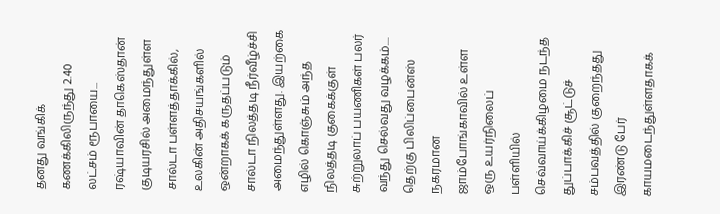தனது வங்கிக் கணக்கிலிருந்து 2.40 லட்சம் ரூபாயை...
ரஷ்யாவின் தாகெஸ்தான் குடியரசில் அமைந்துள்ள சால்டா பள்ளத்தாக்கில், உலகின் அதிசயங்களில் ஒன்றாகக் கருதப்படும் சால்டா நிலத்தடி நீர்வீழ்ச்சி அமைந்துள்ளது. இயற்கை எழில் கொஞ்சும் அந்த நிலத்தடி குகைக்குள் சுற்றுலாப் பயணிகள் பலர் வந்து செல்வது வழக்கம்....
தெற்கு பிலிப்பைன்ஸ் நகரமான ஜாம்போங்காவில் உள்ள ஒரு உயர்நிலைப் பள்ளியில் செவ்வாய்க்கிழமை நடந்த துப்பாக்கிச் சூட்டுச் சம்பவத்தில் குறைந்தது இரண்டு பேர் காயமடைந்துள்ளதாகக்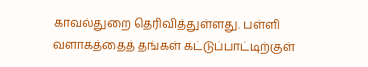காவல்துறை தெரிவித்துள்ளது. பள்ளி வளாகத்தைத் தங்கள் கட்டுப்பாட்டிற்குள்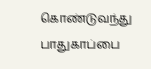கொண்டுவந்து பாதுகாப்பை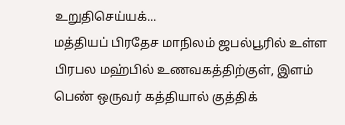உறுதிசெய்யக்...
மத்தியப் பிரதேச மாநிலம் ஜபல்பூரில் உள்ள பிரபல மஹ்பில் உணவகத்திற்குள், இளம் பெண் ஒருவர் கத்தியால் குத்திக்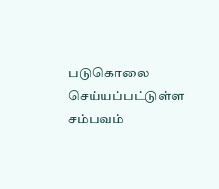படுகொலை செய்யப்பட்டுள்ள சம்பவம்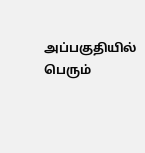அப்பகுதியில் பெரும்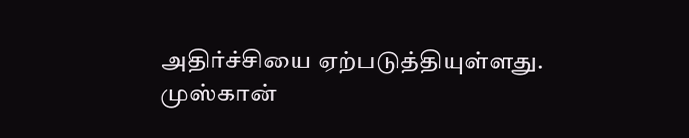அதிர்ச்சியை ஏற்படுத்தியுள்ளது. முஸ்கான்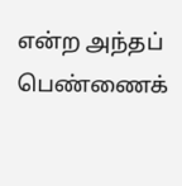என்ற அந்தப் பெண்ணைக்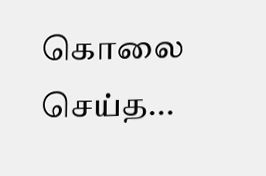கொலை செய்த...